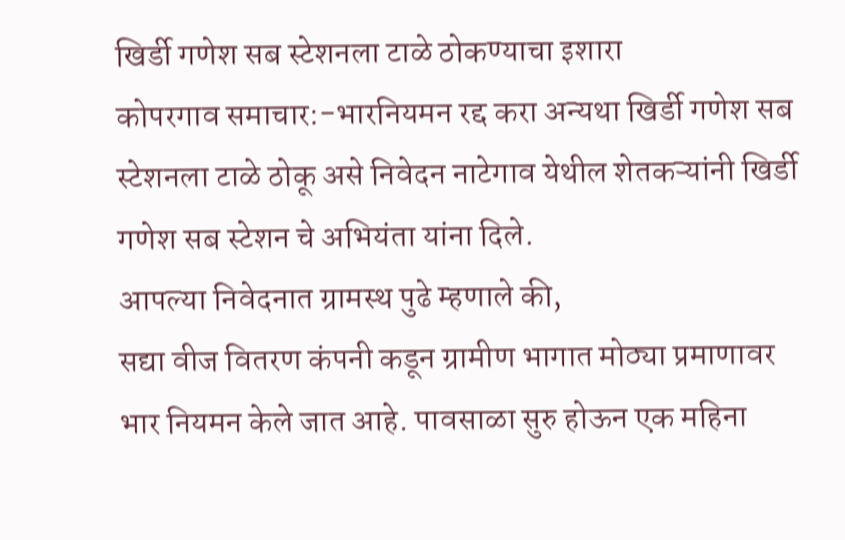खिर्डी गणेश सब स्टेशनला टाळे ठोकण्याचा इशारा
कोपरगाव समाचार:-भारनियमन रद्द करा अन्यथा खिर्डी गणेश सब स्टेशनला टाळे ठोकू असे निवेदन नाटेगाव येथील शेतकऱ्यांनी खिर्डी गणेश सब स्टेशन चे अभियंता यांना दिले.
आपल्या निवेदनात ग्रामस्थ पुढे म्हणाले की,
सद्या वीज वितरण कंपनी कडून ग्रामीण भागात मोठ्या प्रमाणावर भार नियमन केले जात आहे. पावसाळा सुरु होऊन एक महिना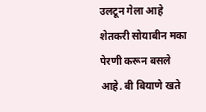उलटून गेला आहे शेतकरी सोयाबीन मका पेरणी करून बसले आहे. बी बियाणे खते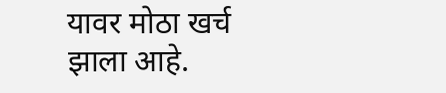यावर मोठा खर्च झाला आहे.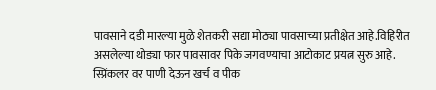पावसाने दडी मारल्या मुळे शेतकरी सद्या मोठ्या पावसाच्या प्रतीक्षेत आहे.विहिरीत असलेल्या थोड्या फार पावसावर पिके जगवण्याचा आटोकाट प्रयत्न सुरु आहे. स्प्रिंकलर वर पाणी देऊन खर्च व पीक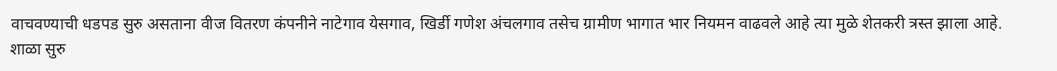वाचवण्याची धडपड सुरु असताना वीज वितरण कंपनीने नाटेगाव येसगाव, खिर्डी गणेश अंचलगाव तसेच ग्रामीण भागात भार नियमन वाढवले आहे त्या मुळे शेतकरी त्रस्त झाला आहे. शाळा सुरु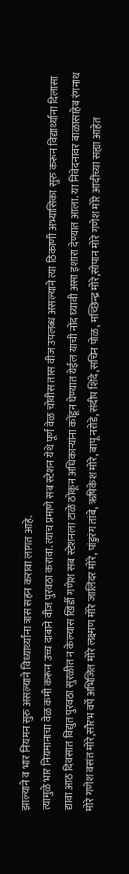झाल्याने व भार नियमन सुरु असल्याने विध्यार्थ्यांना त्रास सहन करावा लागत आहे.
त्यामुळे भार नियमानाचा वेळ कमी करून उच्च दाबाने वीज पुरवठा करावा. त्याच प्रमाणे सब स्टेशन येथे पूर्ण वेळ चोवीस तास वीज उपलब्ध असल्याने त्या ठिकाणी अभ्यासिका सुरु करून विद्यार्थ्यांना दिलासा द्यावा आठ दिवसात विद्युत पुरवठा सुरळीत न केल्यास खिर्डी गणेश सब स्टेशनला टाळे ठोकून अधिकाऱ्यांना कोंडून घेण्यात येईल याची नोंद घ्यावी असा इशारा देण्यात आला. या निवेदनावर बाळासाहेब रंगनाथ मोरे गणेश वसंत मोरे,सौरभ वर्पे अभिजित मोरे लक्ष्मण मोरे जालिंदर मोरे, पांडुरंग तांबे, ऋषिकेश मोरे, बापू नरोडे,संदीप शिंदे,सचिन पोळ, मच्छिन्द्र मोरे,सोपान मोरे गणेश मोरे आदींच्या सह्या आहेत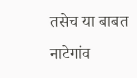तसेच या बाबत नाटेगांव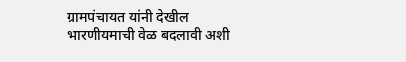ग्रामपंचायत यांनी देखील भारणीयमाची वेळ बदलावी अशी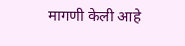मागणी केली आहे